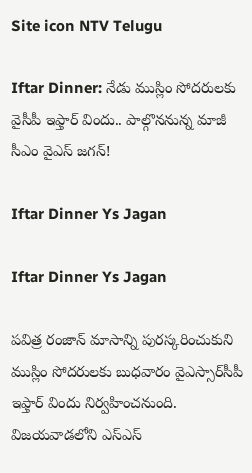Site icon NTV Telugu

Iftar Dinner: నేడు ముస్లిం సోదరులకు వైసీపీ ఇఫ్తార్ విందు.. పాల్గొననున్న మాజీ సీఎం వైఎస్ జగన్!

Iftar Dinner Ys Jagan

Iftar Dinner Ys Jagan

పవిత్ర రంజాన్‌ మాసాన్ని పురస్కరించుకుని ముస్లిం సోదరులకు బుధవారం వైఎస్సార్‌సీపీ ఇఫ్తార్‌ విందు నిర్వహించనుంది. విజయవాడలోని ఎస్‌ఎస్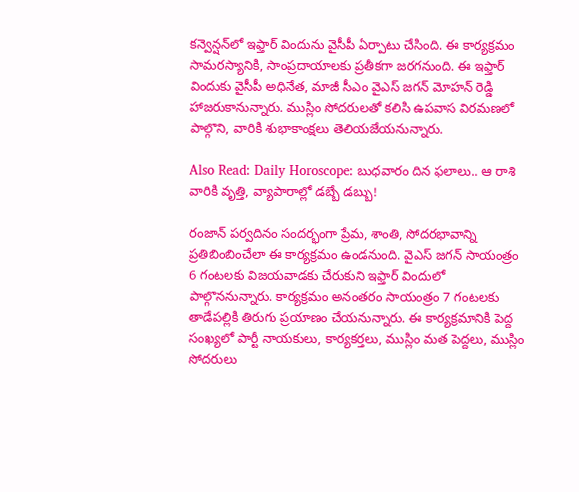కన్వెన్షన్‌లో ఇఫ్తార్ విందును వైసీపీ ఏర్పాటు చేసింది. ఈ కార్యక్రమం సామరస్యానికి, సాంప్రదాయాలకు ప్రతీకగా జరగనుంది. ఈ ఇఫ్తార్ విందుకు వైసీపీ అధినేత, మాజీ సీఎం వైఎస్ జగన్ మోహన్ రెడ్డి హాజరుకానున్నారు. ముస్లిం సోదరులతో కలిసి ఉపవాస విరమణలో పాల్గొని, వారికి శుభాకాంక్షలు తెలియజేయనున్నారు.

Also Read: Daily Horoscope: బుధవారం దిన ఫలాలు.. ఆ రాశి వారికి వృత్తి, వ్యాపారాల్లో డబ్బే డబ్బు!

రంజాన్ పర్వదినం సందర్భంగా ప్రేమ, శాంతి, సోదరభావాన్ని ప్రతిబింబించేలా ఈ కార్యక్రమం ఉండనుంది. వైఎస్ జగన్ సాయంత్రం 6 గంటలకు విజయవాడకు చేరుకుని ఇఫ్తార్‌ విందులో పాల్గొననున్నారు. కార్యక్రమం అనంతరం సాయంత్రం 7 గంటలకు తాడేపల్లికి తిరుగు ప్రయాణం చేయనున్నారు. ఈ కార్యక్రమానికి పెద్ద సంఖ్యలో పార్టీ నాయకులు, కార్యకర్తలు, ముస్లిం మత పెద్దలు, ముస్లిం సోదరులు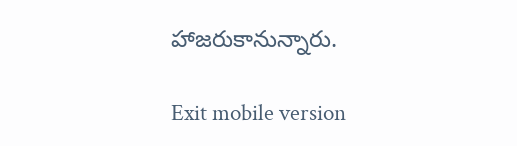హాజరుకానున్నారు.

Exit mobile version